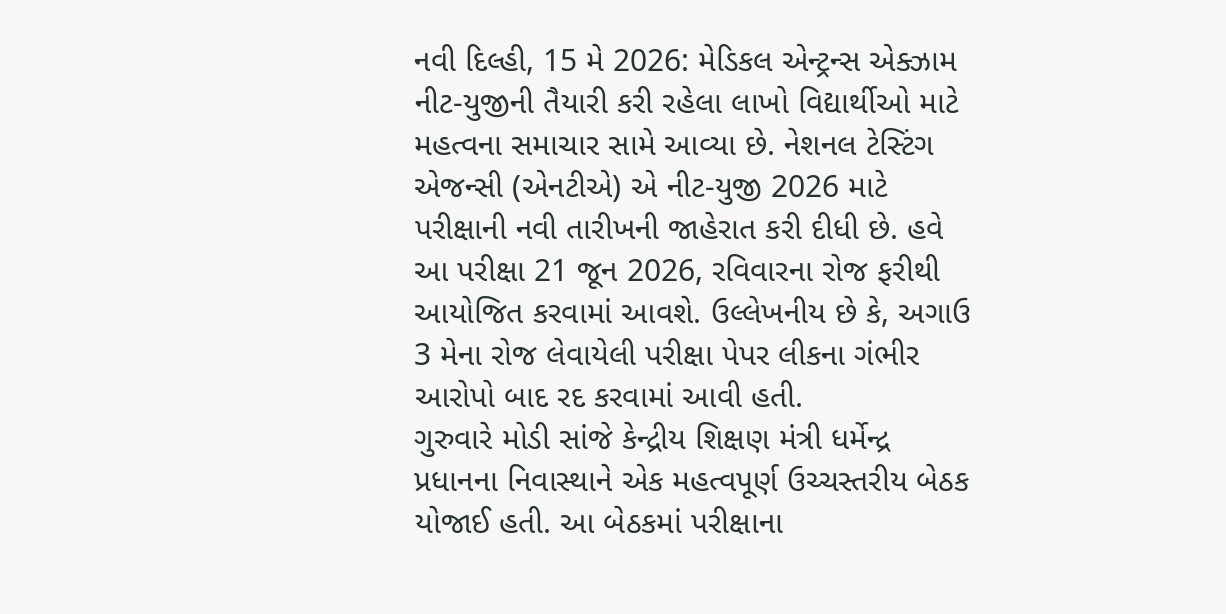નવી દિલ્હી, 15 મે 2026: મેડિકલ એન્ટ્રન્સ એક્ઝામ નીટ-યુજીની તૈયારી કરી રહેલા લાખો વિદ્યાર્થીઓ માટે મહત્વના સમાચાર સામે આવ્યા છે. નેશનલ ટેસ્ટિંગ એજન્સી (એનટીએ) એ નીટ-યુજી 2026 માટે પરીક્ષાની નવી તારીખની જાહેરાત કરી દીધી છે. હવે આ પરીક્ષા 21 જૂન 2026, રવિવારના રોજ ફરીથી આયોજિત કરવામાં આવશે. ઉલ્લેખનીય છે કે, અગાઉ 3 મેના રોજ લેવાયેલી પરીક્ષા પેપર લીકના ગંભીર આરોપો બાદ રદ કરવામાં આવી હતી.
ગુરુવારે મોડી સાંજે કેન્દ્રીય શિક્ષણ મંત્રી ધર્મેન્દ્ર પ્રધાનના નિવાસ્થાને એક મહત્વપૂર્ણ ઉચ્ચસ્તરીય બેઠક યોજાઈ હતી. આ બેઠકમાં પરીક્ષાના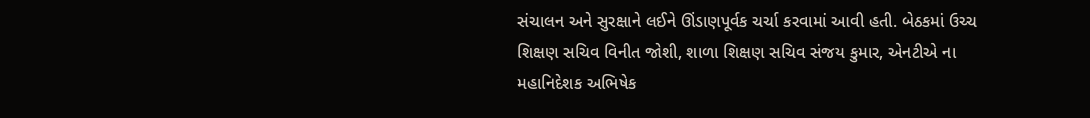સંચાલન અને સુરક્ષાને લઈને ઊંડાણપૂર્વક ચર્ચા કરવામાં આવી હતી. બેઠકમાં ઉચ્ચ શિક્ષણ સચિવ વિનીત જોશી, શાળા શિક્ષણ સચિવ સંજય કુમાર, એનટીએ ના મહાનિદેશક અભિષેક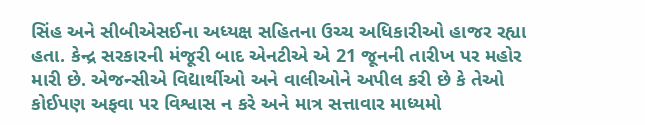સિંહ અને સીબીએસઈના અધ્યક્ષ સહિતના ઉચ્ચ અધિકારીઓ હાજર રહ્યા હતા. કેન્દ્ર સરકારની મંજૂરી બાદ એનટીએ એ 21 જૂનની તારીખ પર મહોર મારી છે. એજન્સીએ વિદ્યાર્થીઓ અને વાલીઓને અપીલ કરી છે કે તેઓ કોઈપણ અફવા પર વિશ્વાસ ન કરે અને માત્ર સત્તાવાર માધ્યમો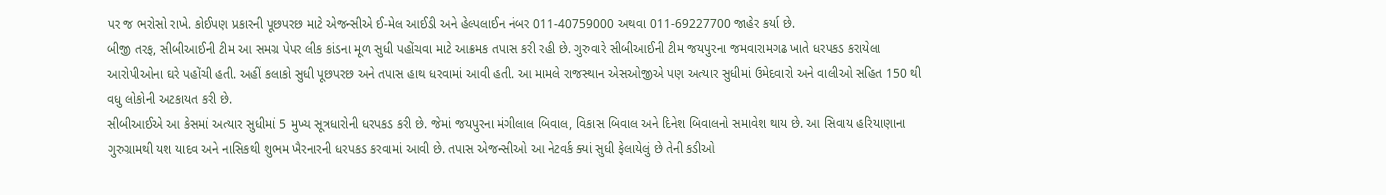પર જ ભરોસો રાખે. કોઈપણ પ્રકારની પૂછપરછ માટે એજન્સીએ ઈ-મેલ આઈડી અને હેલ્પલાઈન નંબર 011-40759000 અથવા 011-69227700 જાહેર કર્યા છે.
બીજી તરફ, સીબીઆઈની ટીમ આ સમગ્ર પેપર લીક કાંડના મૂળ સુધી પહોંચવા માટે આક્રમક તપાસ કરી રહી છે. ગુરુવારે સીબીઆઈની ટીમ જયપુરના જમવારામગઢ ખાતે ધરપકડ કરાયેલા આરોપીઓના ઘરે પહોંચી હતી. અહીં કલાકો સુધી પૂછપરછ અને તપાસ હાથ ધરવામાં આવી હતી. આ મામલે રાજસ્થાન એસઓજીએ પણ અત્યાર સુધીમાં ઉમેદવારો અને વાલીઓ સહિત 150 થી વધુ લોકોની અટકાયત કરી છે.
સીબીઆઈએ આ કેસમાં અત્યાર સુધીમાં 5 મુખ્ય સૂત્રધારોની ધરપકડ કરી છે. જેમાં જયપુરના મંગીલાલ બિવાલ, વિકાસ બિવાલ અને દિનેશ બિવાલનો સમાવેશ થાય છે. આ સિવાય હરિયાણાના ગુરુગ્રામથી યશ યાદવ અને નાસિકથી શુભમ ખૈરનારની ધરપકડ કરવામાં આવી છે. તપાસ એજન્સીઓ આ નેટવર્ક ક્યાં સુધી ફેલાયેલું છે તેની કડીઓ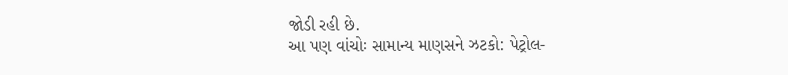જોડી રહી છે.
આ પણ વાંચોઃ સામાન્ય માણસને ઝટકો: પેટ્રોલ-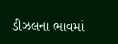ડીઝલના ભાવમાં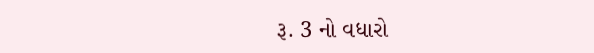રૂ. 3 નો વધારો